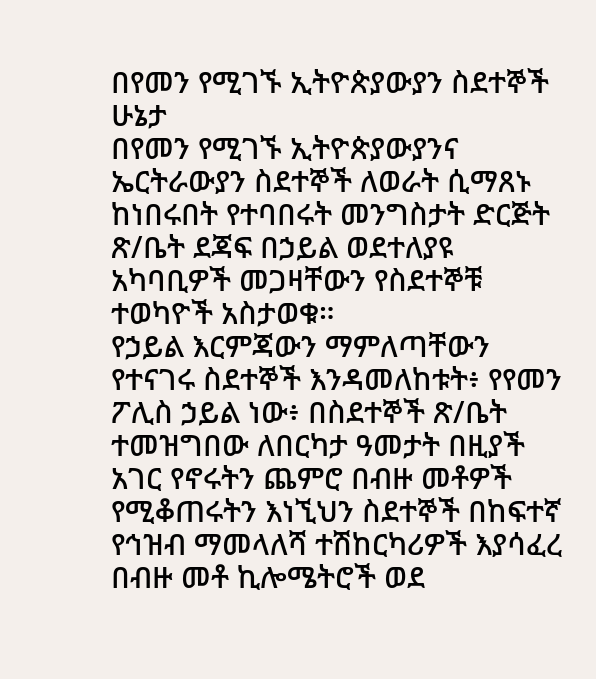በየመን የሚገኙ ኢትዮጵያውያን ስደተኞች ሁኔታ
በየመን የሚገኙ ኢትዮጵያውያንና ኤርትራውያን ስደተኞች ለወራት ሲማጸኑ ከነበሩበት የተባበሩት መንግስታት ድርጅት ጽ/ቤት ደጃፍ በኃይል ወደተለያዩ አካባቢዎች መጋዛቸውን የስደተኞቹ ተወካዮች አስታወቁ።
የኃይል እርምጃውን ማምለጣቸውን የተናገሩ ስደተኞች እንዳመለከቱት፥ የየመን ፖሊስ ኃይል ነው፥ በስደተኞች ጽ/ቤት ተመዝግበው ለበርካታ ዓመታት በዚያች አገር የኖሩትን ጨምሮ በብዙ መቶዎች የሚቆጠሩትን እነኚህን ስደተኞች በከፍተኛ የኅዝብ ማመላለሻ ተሽከርካሪዎች እያሳፈረ በብዙ መቶ ኪሎሜትሮች ወደ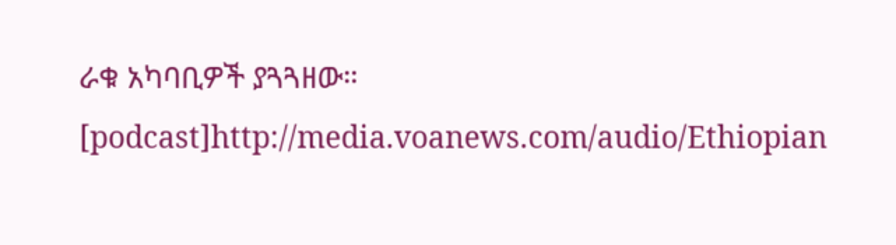ራቁ አካባቢዎች ያጓጓዘው።
[podcast]http://media.voanews.com/audio/Ethiopian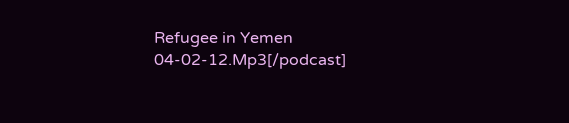Refugee in Yemen 04-02-12.Mp3[/podcast]